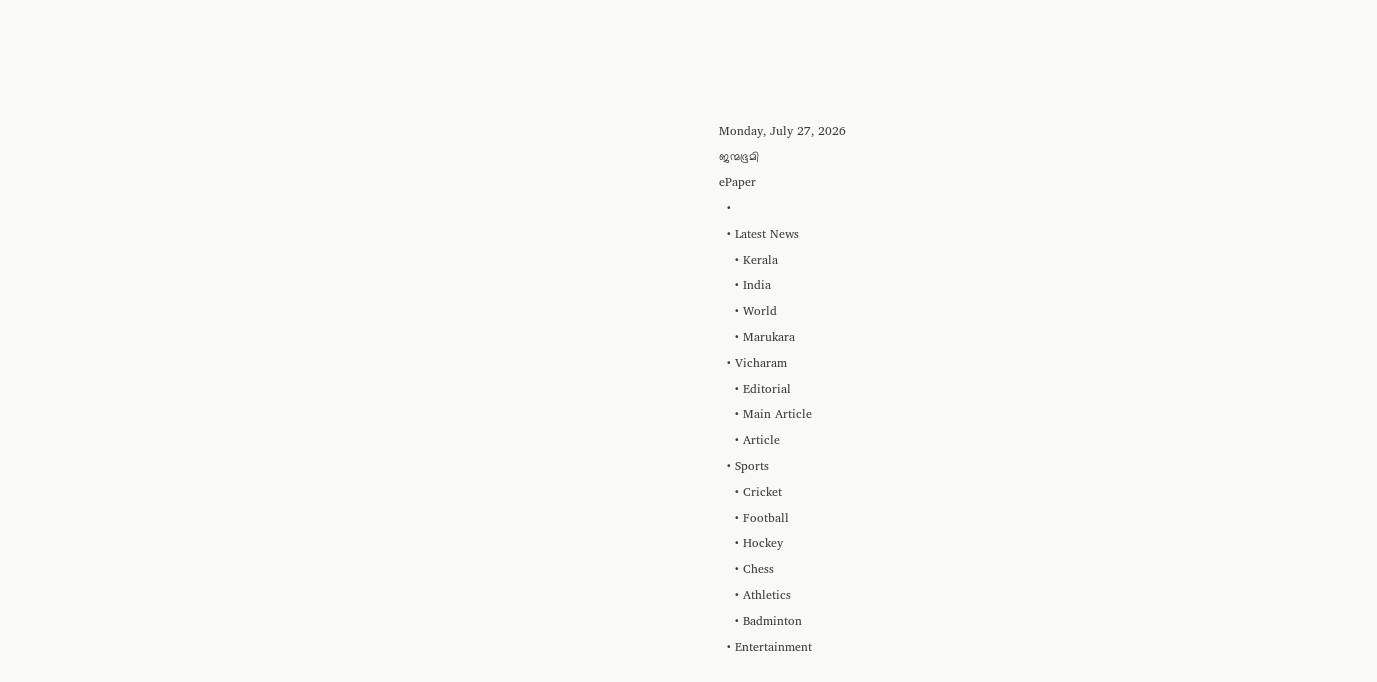Monday, July 27, 2026
ജന്മഭൂമി
ePaper
  •
  • Latest News
    • Kerala
    • India
    • World
    • Marukara
  • Vicharam
    • Editorial
    • Main Article
    • Article
  • Sports
    • Cricket
    • Football
    • Hockey
    • Chess
    • Athletics
    • Badminton
  • Entertainment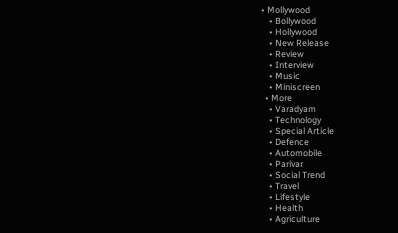• Mollywood
    • Bollywood
    • Hollywood
    • New Release
    • Review
    • Interview
    • Music
    • Miniscreen
  • More
    • Varadyam
    • Technology
    • Special Article
    • Defence
    • Automobile
    • Parivar
    • Social Trend
    • Travel
    • Lifestyle
    • Health
    • Agriculture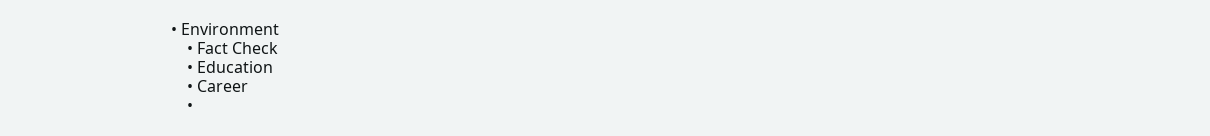• Environment
    • Fact Check
    • Education
    • Career
    •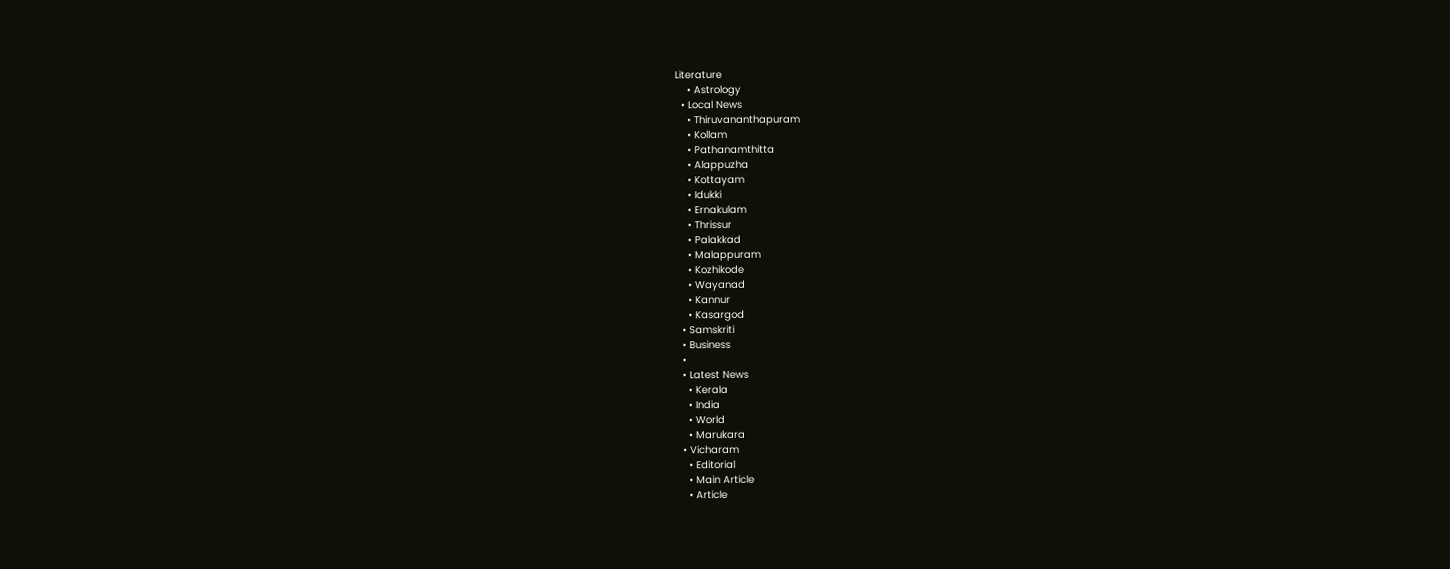Literature
    • Astrology
  • Local News
    • Thiruvananthapuram
    • Kollam
    • Pathanamthitta
    • Alappuzha
    • Kottayam
    • Idukki
    • Ernakulam
    • Thrissur
    • Palakkad
    • Malappuram
    • Kozhikode
    • Wayanad
    • Kannur
    • Kasargod
  • Samskriti
  • Business
  •
  • Latest News
    • Kerala
    • India
    • World
    • Marukara
  • Vicharam
    • Editorial
    • Main Article
    • Article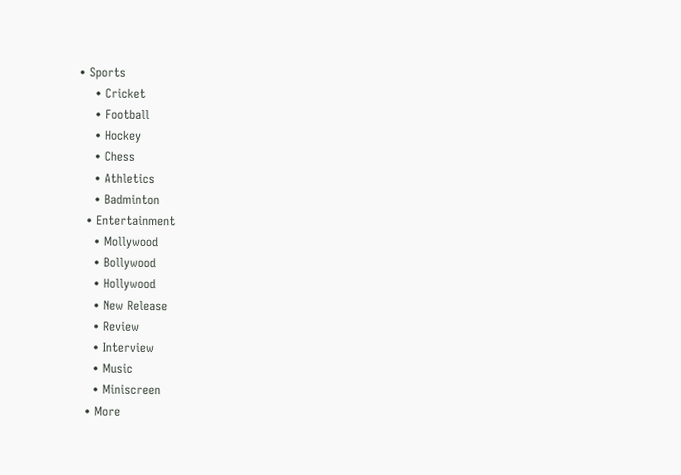• Sports
    • Cricket
    • Football
    • Hockey
    • Chess
    • Athletics
    • Badminton
  • Entertainment
    • Mollywood
    • Bollywood
    • Hollywood
    • New Release
    • Review
    • Interview
    • Music
    • Miniscreen
  • More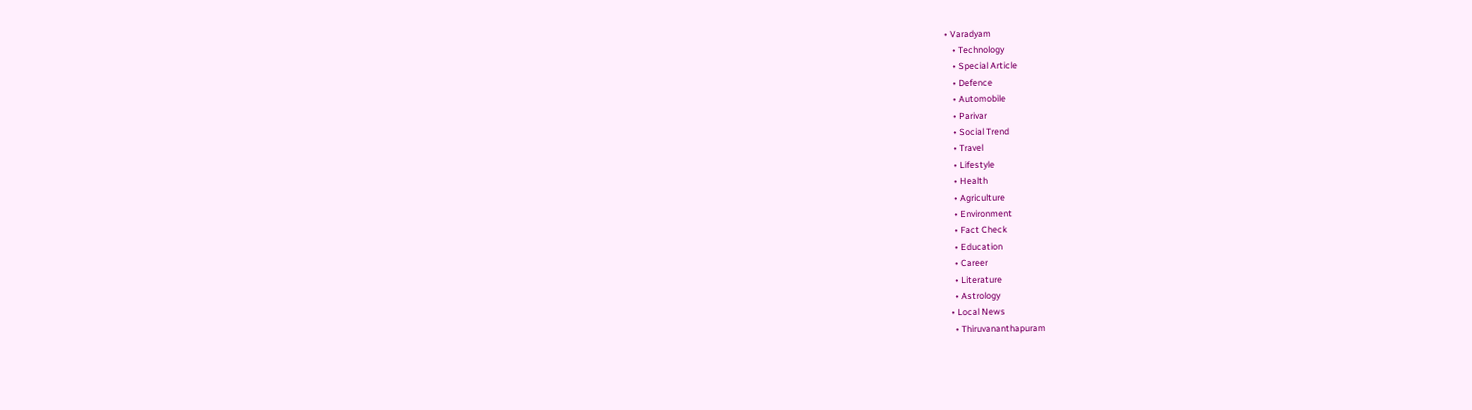• Varadyam
    • Technology
    • Special Article
    • Defence
    • Automobile
    • Parivar
    • Social Trend
    • Travel
    • Lifestyle
    • Health
    • Agriculture
    • Environment
    • Fact Check
    • Education
    • Career
    • Literature
    • Astrology
  • Local News
    • Thiruvananthapuram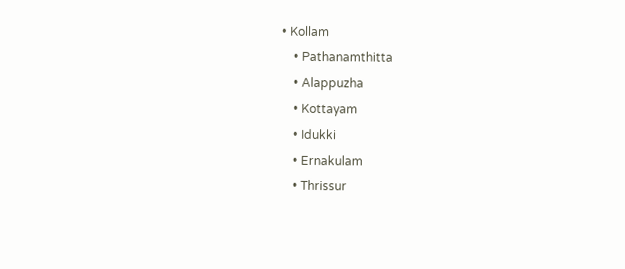• Kollam
    • Pathanamthitta
    • Alappuzha
    • Kottayam
    • Idukki
    • Ernakulam
    • Thrissur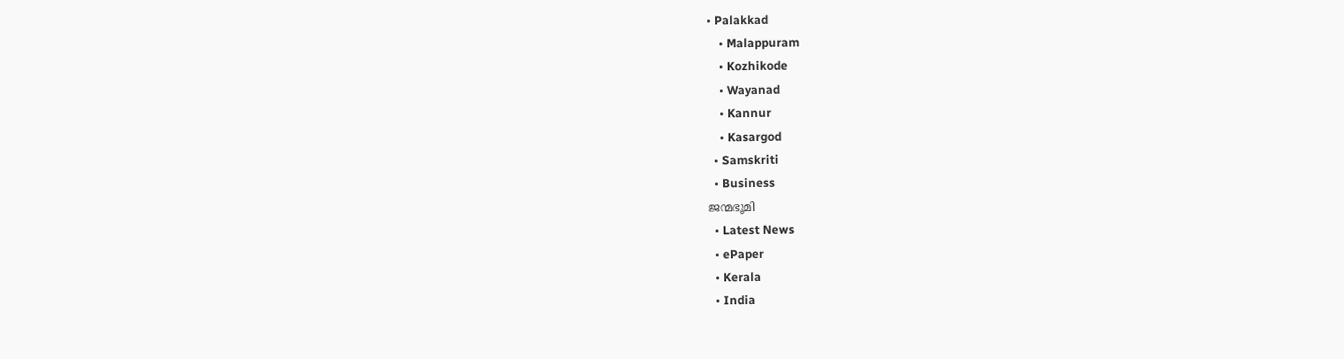• Palakkad
    • Malappuram
    • Kozhikode
    • Wayanad
    • Kannur
    • Kasargod
  • Samskriti
  • Business
ജന്മഭൂമി
  • Latest News
  • ePaper
  • Kerala
  • India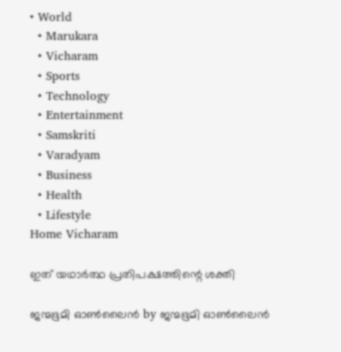• World
  • Marukara
  • Vicharam
  • Sports
  • Technology
  • Entertainment
  • Samskriti
  • Varadyam
  • Business
  • Health
  • Lifestyle
Home Vicharam

ഇത് യഥാര്‍ത്ഥ പ്രതിപക്ഷത്തിന്റെ ശക്തി

ജന്മഭൂമി ഓണ്‍ലൈന്‍ by ജന്മഭൂമി ഓണ്‍ലൈന്‍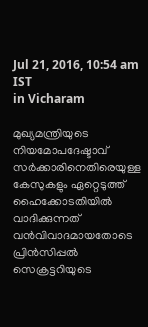Jul 21, 2016, 10:54 am IST
in Vicharam

മുഖ്യമന്ത്രിയുടെ നിയമോപദേഷ്ടാവ് സര്‍ക്കാരിനെതിരെയുള്ള കേസുകളും ഏറ്റെടുത്ത് ഹൈക്കോടതിയില്‍ വാദിക്കുന്നത് വന്‍വിവാദമായതോടെ പ്രിന്‍സിപ്പല്‍ സെക്രട്ടറിയുടെ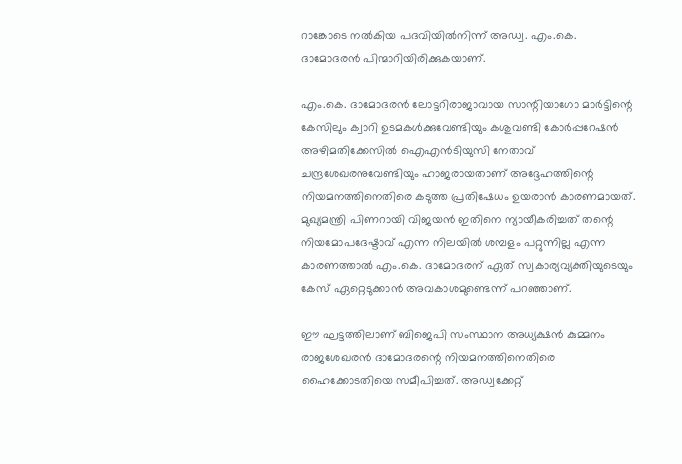റാങ്കോടെ നല്‍കിയ പദവിയില്‍നിന്ന് അഡ്വ. എം.കെ. ദാമോദരന്‍ പിന്മാറിയിരിക്കുകയാണ്.

എം.കെ. ദാമോദരന്‍ ലോട്ടറിരാജാവായ സാന്റിയാഗോ മാര്‍ട്ടിന്റെ കേസിലും ക്വാറി ഉടമകള്‍ക്കുവേണ്ടിയും കശുവണ്ടി കോര്‍പ്പറേഷന്‍ അഴിമതിക്കേസില്‍ ഐഎന്‍ടിയുസി നേതാവ് ചന്ദ്രശേഖരനുവേണ്ടിയും ഹാജരായതാണ് അദ്ദേഹത്തിന്റെ നിയമനത്തിനെതിരെ കടുത്ത പ്രതിഷേധം ഉയരാന്‍ കാരണമായത്. മുഖ്യമന്ത്രി പിണറായി വിജയന്‍ ഇതിനെ ന്യായീകരിച്ചത് തന്റെ നിയമോപദേഷ്ടാവ് എന്ന നിലയില്‍ ശമ്പളം പറ്റുന്നില്ല എന്ന കാരണത്താല്‍ എം.കെ. ദാമോദരന് ഏത് സ്വകാര്യവ്യക്തിയുടെയും കേസ് ഏറ്റെടുക്കാന്‍ അവകാശമുണ്ടെന്ന് പറഞ്ഞാണ്.

ഈ ഘട്ടത്തിലാണ് ബിജെപി സംസ്ഥാന അധ്യക്ഷന്‍ കുമ്മനം രാജശേഖരന്‍ ദാമോദരന്റെ നിയമനത്തിനെതിരെ ഹൈക്കോടതിയെ സമീപിച്ചത്. അഡ്വക്കേറ്റ്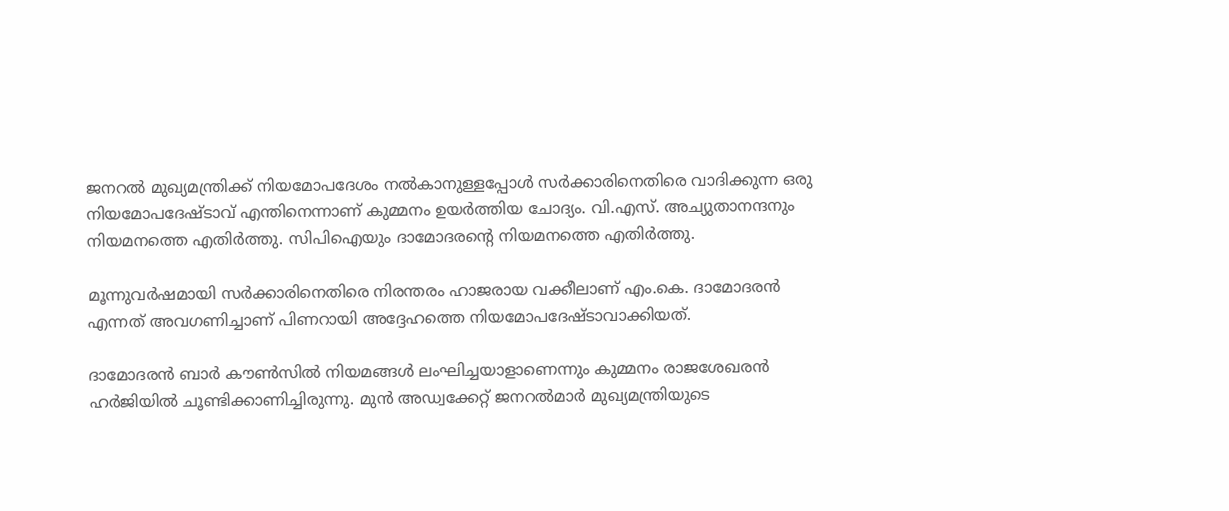ജനറല്‍ മുഖ്യമന്ത്രിക്ക് നിയമോപദേശം നല്‍കാനുള്ളപ്പോള്‍ സര്‍ക്കാരിനെതിരെ വാദിക്കുന്ന ഒരു നിയമോപദേഷ്ടാവ് എന്തിനെന്നാണ് കുമ്മനം ഉയര്‍ത്തിയ ചോദ്യം. വി.എസ്. അച്യുതാനന്ദനും നിയമനത്തെ എതിര്‍ത്തു. സിപിഐയും ദാമോദരന്റെ നിയമനത്തെ എതിര്‍ത്തു.

മൂന്നുവര്‍ഷമായി സര്‍ക്കാരിനെതിരെ നിരന്തരം ഹാജരായ വക്കീലാണ് എം.കെ. ദാമോദരന്‍ എന്നത് അവഗണിച്ചാണ് പിണറായി അദ്ദേഹത്തെ നിയമോപദേഷ്ടാവാക്കിയത്.

ദാമോദരന്‍ ബാര്‍ കൗണ്‍സില്‍ നിയമങ്ങള്‍ ലംഘിച്ചയാളാണെന്നും കുമ്മനം രാജശേഖരന്‍ ഹര്‍ജിയില്‍ ചൂണ്ടിക്കാണിച്ചിരുന്നു. മുന്‍ അഡ്വക്കേറ്റ് ജനറല്‍മാര്‍ മുഖ്യമന്ത്രിയുടെ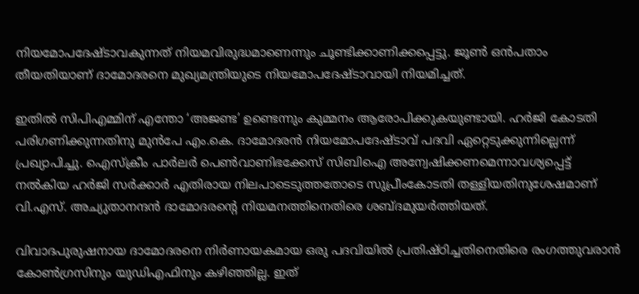നിയമോപദേഷ്ടാവകുന്നത് നിയമവിരുദ്ധമാണെന്നും ചൂണ്ടിക്കാണിക്കപ്പെട്ടു. ജൂണ്‍ ഒന്‍പതാം തീയതിയാണ് ദാമോദരനെ മുഖ്യമന്ത്രിയുടെ നിയമോപദേഷ്ടാവായി നിയമിച്ചത്.

ഇതില്‍ സിപിഎമ്മിന് എന്തോ ‘അജണ്ട’ ഉണ്ടെന്നും കുമ്മനം ആരോപിക്കുകയുണ്ടായി. ഹര്‍ജി കോടതി പരിഗണിക്കുന്നതിനു മുന്‍പേ എം.കെ. ദാമോദരന്‍ നിയമോപദേഷ്ടാവ് പദവി ഏറ്റെടുക്കുന്നില്ലെന്ന് പ്രഖ്യാപിച്ചു. ഐസ്‌ക്രീം പാര്‍ലര്‍ പെണ്‍വാണിഭക്കേസ് സിബിഐ അന്വേഷിക്കണമെന്നാവശ്യപ്പെട്ട് നല്‍കിയ ഹര്‍ജി സര്‍ക്കാര്‍ എതിരായ നിലപാടെടുത്തതോടെ സുപ്രീംകോടതി തള്ളിയതിനുശേഷമാണ് വി.എസ്. അച്യുതാനന്ദന്‍ ദാമോദരന്റെ നിയമനത്തിനെതിരെ ശബ്ദമുയര്‍ത്തിയത്.

വിവാദപുരുഷനായ ദാമോദരനെ നിര്‍ണായകമായ ഒരു പദവിയില്‍ പ്രതിഷ്ഠിച്ചതിനെതിരെ രംഗത്തുവരാന്‍ കോണ്‍ഗ്രസിനും യുഡിഎഫിനും കഴിഞ്ഞില്ല. ഇത്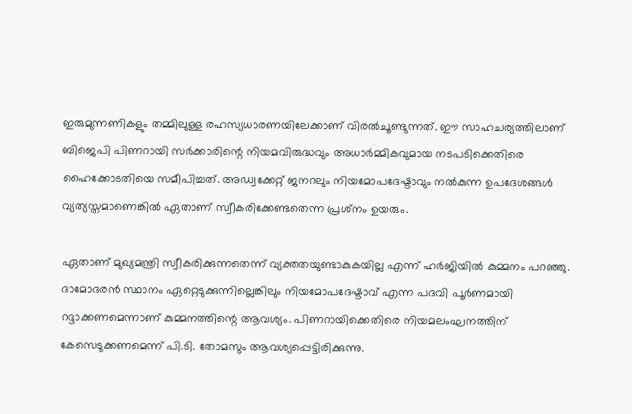ഇരുമുന്നണികളും തമ്മിലുള്ള രഹസ്യധാരണയിലേക്കാണ് വിരല്‍ചൂണ്ടുന്നത്. ഈ സാഹചര്യത്തിലാണ് ബിജെപി പിണറായി സര്‍ക്കാരിന്റെ നിയമവിരുദ്ധവും അധാര്‍മ്മികവുമായ നടപടിക്കെതിരെ ഹൈക്കോടതിയെ സമീപിച്ചത്. അഡ്വക്കേറ്റ് ജനറലും നിയമോപദേഷ്ടാവും നല്‍കുന്ന ഉപദേശങ്ങള്‍ വ്യത്യസ്തമാണെങ്കില്‍ ഏതാണ് സ്വീകരിക്കേണ്ടതെന്ന പ്രശ്‌നം ഉയരും.

ഏതാണ് മുഖ്യമന്ത്രി സ്വീകരിക്കുന്നതെന്ന് വ്യക്തതയുണ്ടാകുകയില്ല എന്ന് ഹര്‍ജിയില്‍ കുമ്മനം പറഞ്ഞു. ദാമോദരന്‍ സ്ഥാനം ഏറ്റെടുക്കുന്നില്ലെങ്കിലും നിയമോപദേഷ്ടാവ് എന്ന പദവി പൂര്‍ണമായി റദ്ദാക്കണമെന്നാണ് കുമ്മനത്തിന്റെ ആവശ്യം. പിണറായിക്കെതിരെ നിയമലംഘനത്തിന് കേസെടുക്കണമെന്ന് പി.ടി. തോമസും ആവശ്യപ്പെട്ടിരിക്കുന്നു.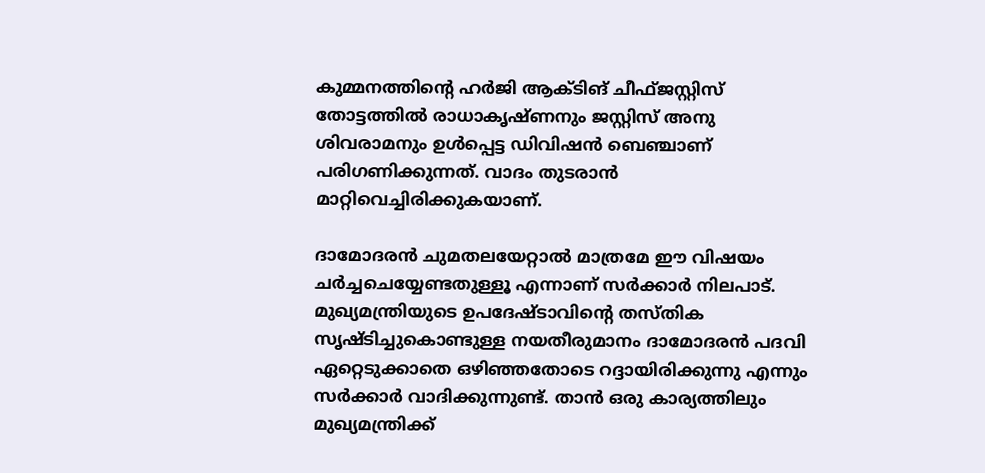കുമ്മനത്തിന്റെ ഹര്‍ജി ആക്ടിങ് ചീഫ്ജസ്റ്റിസ് തോട്ടത്തില്‍ രാധാകൃഷ്ണനും ജസ്റ്റിസ് അനു ശിവരാമനും ഉള്‍പ്പെട്ട ഡിവിഷന്‍ ബെഞ്ചാണ് പരിഗണിക്കുന്നത്. വാദം തുടരാന്‍ മാറ്റിവെച്ചിരിക്കുകയാണ്.

ദാമോദരന്‍ ചുമതലയേറ്റാല്‍ മാത്രമേ ഈ വിഷയം ചര്‍ച്ചചെയ്യേണ്ടതുള്ളൂ എന്നാണ് സര്‍ക്കാര്‍ നിലപാട്. മുഖ്യമന്ത്രിയുടെ ഉപദേഷ്ടാവിന്റെ തസ്തിക സൃഷ്ടിച്ചുകൊണ്ടുള്ള നയതീരുമാനം ദാമോദരന്‍ പദവി ഏറ്റെടുക്കാതെ ഒഴിഞ്ഞതോടെ റദ്ദായിരിക്കുന്നു എന്നും സര്‍ക്കാര്‍ വാദിക്കുന്നുണ്ട്. താന്‍ ഒരു കാര്യത്തിലും മുഖ്യമന്ത്രിക്ക്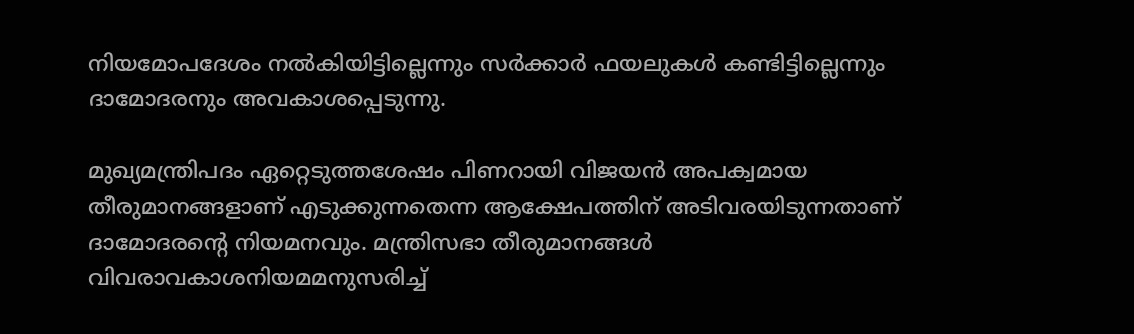നിയമോപദേശം നല്‍കിയിട്ടില്ലെന്നും സര്‍ക്കാര്‍ ഫയലുകള്‍ കണ്ടിട്ടില്ലെന്നും ദാമോദരനും അവകാശപ്പെടുന്നു.

മുഖ്യമന്ത്രിപദം ഏറ്റെടുത്തശേഷം പിണറായി വിജയന്‍ അപക്വമായ തീരുമാനങ്ങളാണ് എടുക്കുന്നതെന്ന ആക്ഷേപത്തിന് അടിവരയിടുന്നതാണ് ദാമോദരന്റെ നിയമനവും. മന്ത്രിസഭാ തീരുമാനങ്ങള്‍ വിവരാവകാശനിയമമനുസരിച്ച്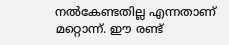നല്‍കേണ്ടതില്ല എന്നതാണ് മറ്റൊന്ന്. ഈ രണ്ട്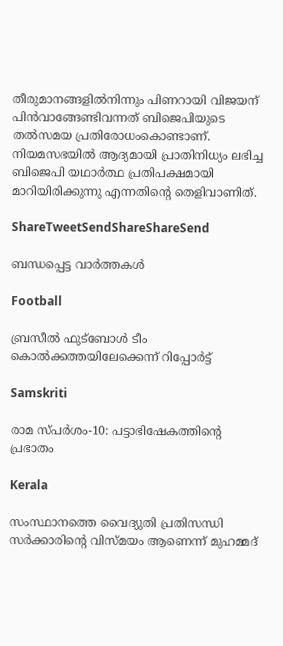തീരുമാനങ്ങളില്‍നിന്നും പിണറായി വിജയന് പിന്‍വാങ്ങേണ്ടിവന്നത് ബിജെപിയുടെ തല്‍സമയ പ്രതിരോധംകൊണ്ടാണ്. നിയമസഭയില്‍ ആദ്യമായി പ്രാതിനിധ്യം ലഭിച്ച ബിജെപി യഥാര്‍ത്ഥ പ്രതിപക്ഷമായി മാറിയിരിക്കുന്നു എന്നതിന്റെ തെളിവാണിത്.

ShareTweetSendShareShareSend

ബന്ധപ്പെട്ട വാര്‍ത്തകള്‍

Football

ബ്രസീല്‍ ഫുട്‌ബോള്‍ ടീം കൊല്‍ക്കത്തയിലേക്കെന്ന് റിപ്പോര്‍ട്ട്

Samskriti

രാമ സ്പര്‍ശം-10: പട്ടാഭിഷേകത്തിന്റെ പ്രഭാതം

Kerala

സംസ്ഥാനത്തെ വൈദ്യുതി പ്രതിസന്ധി സർക്കാരിന്റെ വിസ്മയം ആണെന്ന് മുഹമ്മദ്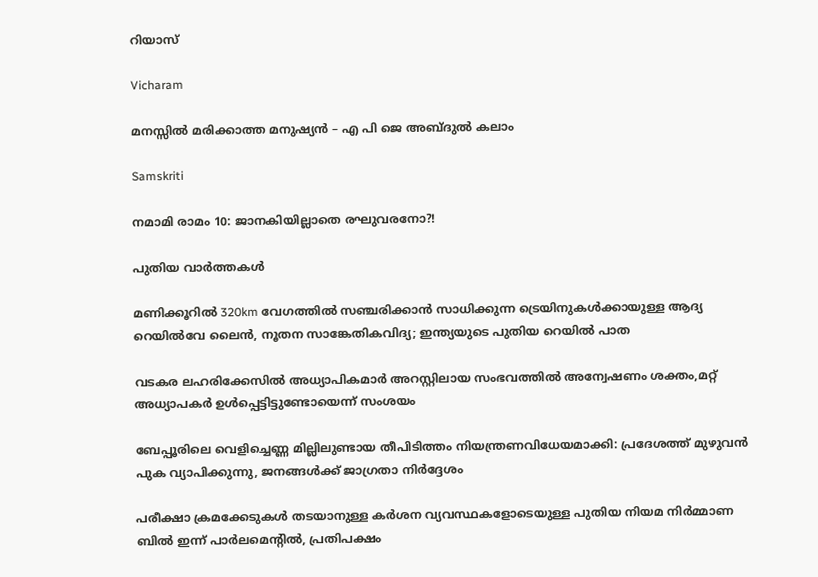റിയാസ്

Vicharam

മനസ്സിൽ മരിക്കാത്ത മനുഷ്യൻ – എ പി ജെ അബ്ദുൽ കലാം

Samskriti

നമാമി രാമം 10: ജാനകിയില്ലാതെ രഘുവരനോ?!

പുതിയ വാര്‍ത്തകള്‍

മണിക്കൂറില്‍ 320km വേഗത്തില്‍ സഞ്ചരിക്കാന്‍ സാധിക്കുന്ന ട്രെയിനുകള്‍ക്കായുള്ള ആദ്യ റെയില്‍വേ ലൈന്‍, നൂതന സാങ്കേതികവിദ്യ; ഇന്ത്യയുടെ പുതിയ റെയിൽ പാത

വടകര ലഹരിക്കേസിൽ അധ്യാപികമാർ അറസ്റ്റിലായ സംഭവത്തിൽ അന്വേഷണം ശക്തം,മറ്റ് അധ്യാപകർ ഉൾപ്പെട്ടിട്ടുണ്ടോയെന്ന് സംശയം

ബേപ്പൂരിലെ വെളിച്ചെണ്ണ മില്ലിലുണ്ടായ തീപിടിത്തം നിയന്ത്രണവിധേയമാക്കി: പ്രദേശത്ത് മുഴുവന്‍ പുക വ്യാപിക്കുന്നു, ജനങ്ങൾക്ക് ജാഗ്രതാ നിർദ്ദേശം

പരീക്ഷാ ക്രമക്കേടുകൾ തടയാനുള്ള കർശന വ്യവസ്ഥകളോടെയുള്ള പുതിയ നിയമ നിർമ്മാണ ബിൽ ഇന്ന് പാർലമെൻ്റിൽ, പ്രതിപക്ഷം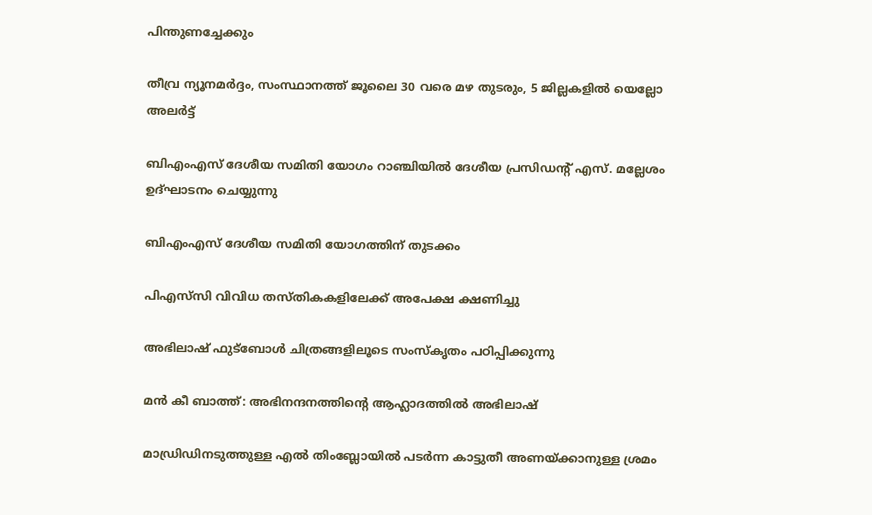പിന്തുണച്ചേക്കും

തീവ്ര ന്യൂനമർദ്ദം, സംസ്ഥാനത്ത് ജൂലൈ 30 വരെ മഴ തുടരും, 5 ജില്ലകളിൽ യെല്ലോ അലർട്ട്

ബിഎംഎസ് ദേശീയ സമിതി യോഗം റാഞ്ചിയില്‍ ദേശീയ പ്രസിഡന്റ് എസ്. മല്ലേശം ഉദ്ഘാടനം ചെയ്യുന്നു

ബിഎംഎസ് ദേശീയ സമിതി യോഗത്തിന് തുടക്കം

പിഎസ്‌സി വിവിധ തസ്തികകളിലേക്ക് അപേക്ഷ ക്ഷണിച്ചു

അഭിലാഷ് ഫുട്‌ബോള്‍ ചിത്രങ്ങളിലൂടെ സംസ്‌കൃതം പഠിപ്പിക്കുന്നു

മന്‍ കീ ബാത്ത്: അഭിനന്ദനത്തിന്റെ ആഹ്ലാദത്തില്‍ അഭിലാഷ്

മാഡ്രിഡിനടുത്തുള്ള എല്‍ തിംബ്ലോയില്‍ പടര്‍ന്ന കാട്ടുതീ അണയ്ക്കാനുള്ള ശ്രമം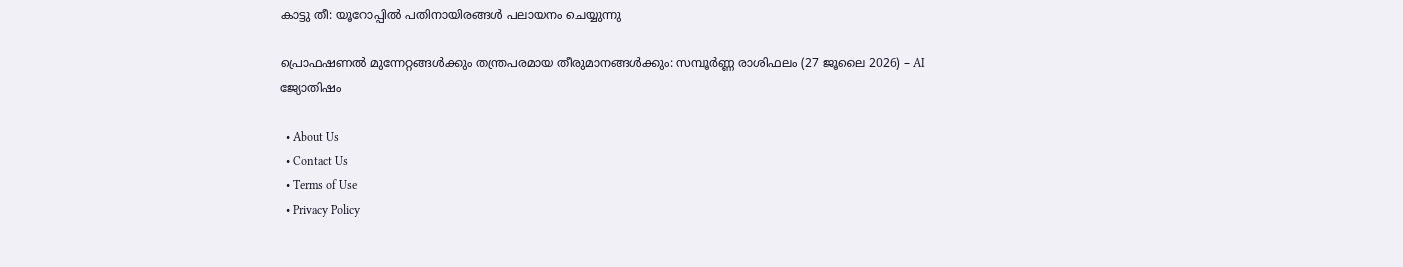കാട്ടു തീ: യൂറോപ്പില്‍ പതിനായിരങ്ങള്‍ പലായനം ചെയ്യുന്നു

പ്രൊഫഷണൽ മുന്നേറ്റങ്ങൾക്കും തന്ത്രപരമായ തീരുമാനങ്ങൾക്കും: സമ്പൂർണ്ണ രാശിഫലം (27 ജൂലൈ 2026) – AI ജ്യോതിഷം

  • About Us
  • Contact Us
  • Terms of Use
  • Privacy Policy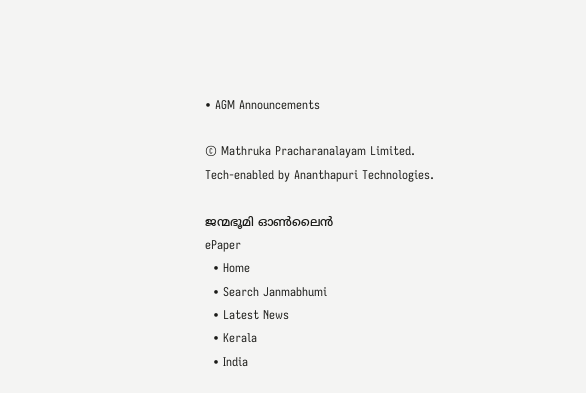• AGM Announcements

© Mathruka Pracharanalayam Limited.
Tech-enabled by Ananthapuri Technologies.

ജന്മഭൂമി ഓണ്‍ലൈന്‍
ePaper
  • Home
  • Search Janmabhumi
  • Latest News
  • Kerala
  • India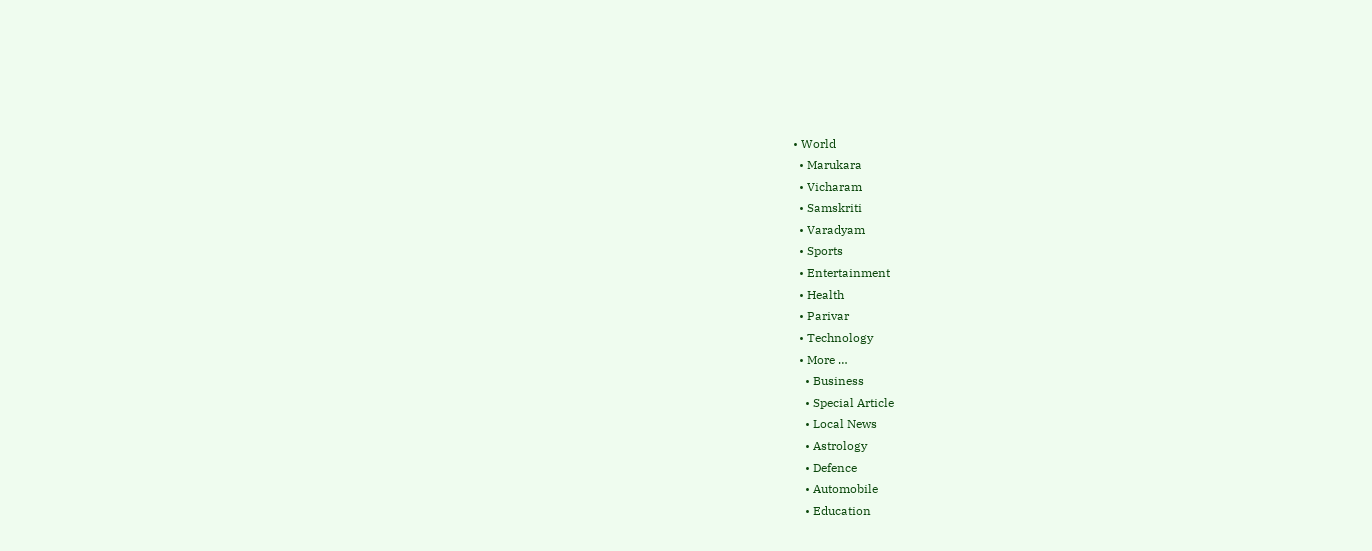• World
  • Marukara
  • Vicharam
  • Samskriti
  • Varadyam
  • Sports
  • Entertainment
  • Health
  • Parivar
  • Technology
  • More …
    • Business
    • Special Article
    • Local News
    • Astrology
    • Defence
    • Automobile
    • Education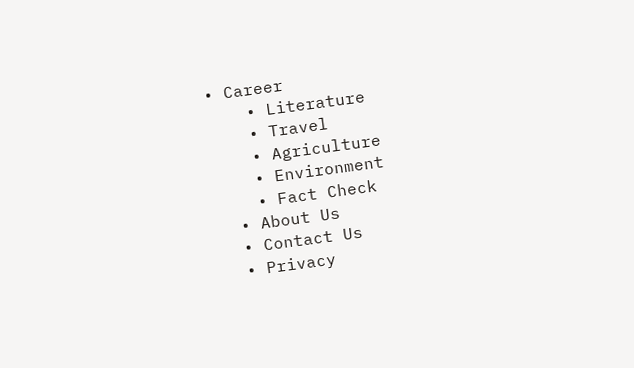• Career
    • Literature
    • Travel
    • Agriculture
    • Environment
    • Fact Check
  • About Us
  • Contact Us
  • Privacy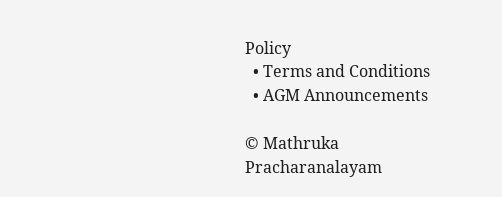Policy
  • Terms and Conditions
  • AGM Announcements

© Mathruka Pracharanalayam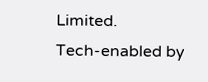Limited.
Tech-enabled by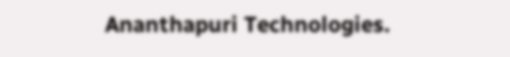Ananthapuri Technologies.